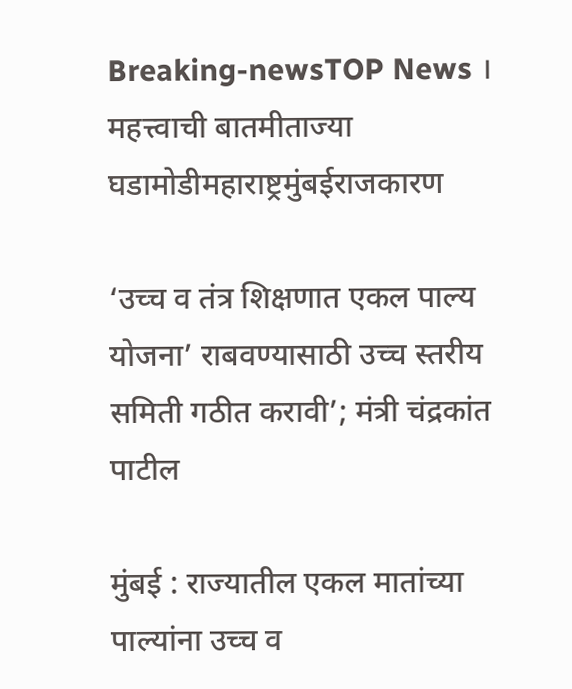Breaking-newsTOP News । महत्त्वाची बातमीताज्या घडामोडीमहाराष्ट्रमुंबईराजकारण

‘उच्च व तंत्र शिक्षणात एकल पाल्य योजना’ राबवण्यासाठी उच्च स्तरीय समिती गठीत करावी’; मंत्री चंद्रकांत पाटील

मुंबई : राज्यातील एकल मातांच्या पाल्यांना उच्च व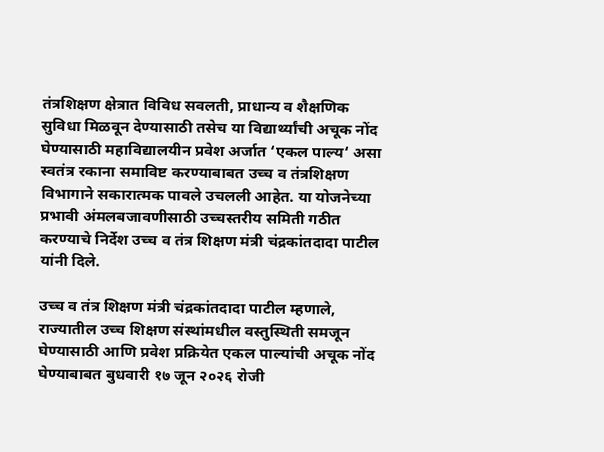तंत्रशिक्षण क्षेत्रात विविध सवलती, प्राधान्य व शैक्षणिक सुविधा मिळवून देण्यासाठी तसेच या विद्यार्थ्यांची अचूक नोंद घेण्यासाठी महाविद्यालयीन प्रवेश अर्जात ‘एकल पाल्य‘ असा स्वतंत्र रकाना समाविष्ट करण्याबाबत उच्च व तंत्रशिक्षण विभागाने सकारात्मक पावले उचलली आहेत. या योजनेच्या प्रभावी अंमलबजावणीसाठी उच्चस्तरीय समिती गठीत करण्याचे निर्देश उच्च व तंत्र शिक्षण मंत्री चंद्रकांतदादा पाटील यांनी दिले.

उच्च व तंत्र शिक्षण मंत्री चंद्रकांतदादा पाटील म्हणाले, राज्यातील उच्च शिक्षण संस्थांमधील वस्तुस्थिती समजून घेण्यासाठी आणि प्रवेश प्रक्रियेत एकल पाल्यांची अचूक नोंद घेण्याबाबत बुधवारी १७ जून २०२६ रोजी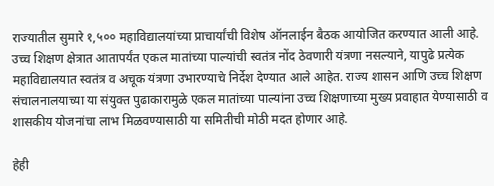राज्यातील सुमारे १,५०० महाविद्यालयांच्या प्राचार्यांची विशेष ऑनलाईन बैठक आयोजित करण्यात आली आहे. उच्च शिक्षण क्षेत्रात आतापर्यंत एकल मातांच्या पाल्यांची स्वतंत्र नोंद ठेवणारी यंत्रणा नसल्याने, यापुढे प्रत्येक महाविद्यालयात स्वतंत्र व अचूक यंत्रणा उभारण्याचे निर्देश देण्यात आले आहेत. राज्य शासन आणि उच्च शिक्षण संचालनालयाच्या या संयुक्त पुढाकारामुळे एकल मातांच्या पाल्यांना उच्च शिक्षणाच्या मुख्य प्रवाहात येण्यासाठी व शासकीय योजनांचा लाभ मिळवण्यासाठी या समितीची मोठी मदत होणार आहे.

हेही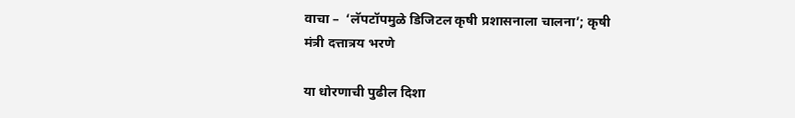वाचा –  ‘लॅपटॉपमुळे डिजिटल कृषी प्रशासनाला चालना’; कृषी मंत्री दत्तात्रय भरणे

या धोरणाची पुढील दिशा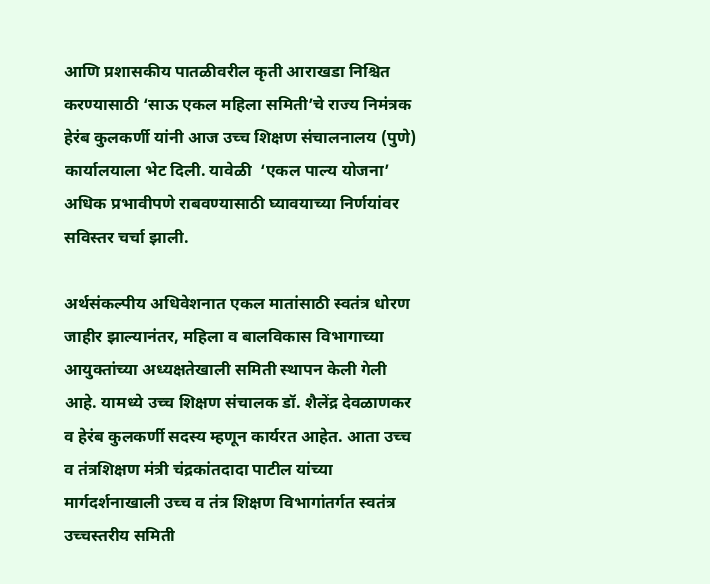आणि प्रशासकीय पातळीवरील कृती आराखडा निश्चित करण्यासाठी ‘साऊ एकल महिला समिती’चे राज्य निमंत्रक हेरंब कुलकर्णी यांनी आज उच्च शिक्षण संचालनालय (पुणे) कार्यालयाला भेट दिली. यावेळी  ‘एकल पाल्य योजना’ अधिक प्रभावीपणे राबवण्यासाठी घ्यावयाच्या निर्णयांवर सविस्तर चर्चा झाली.

अर्थसंकल्पीय अधिवेशनात एकल मातांसाठी स्वतंत्र धोरण जाहीर झाल्यानंतर, महिला व बालविकास विभागाच्या आयुक्तांच्या अध्यक्षतेखाली समिती स्थापन केली गेली आहे. यामध्ये उच्च शिक्षण संचालक डॉ. शैलेंद्र देवळाणकर व हेरंब कुलकर्णी सदस्य म्हणून कार्यरत आहेत. आता उच्च व तंत्रशिक्षण मंत्री चंद्रकांतदादा पाटील यांच्या मार्गदर्शनाखाली उच्च व तंत्र शिक्षण विभागांतर्गत स्वतंत्र उच्चस्तरीय समिती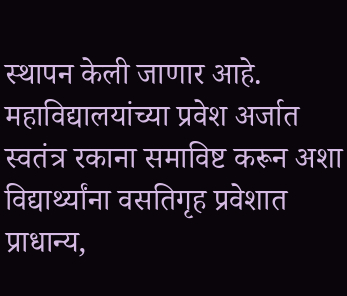स्थापन केली जाणार आहे. महाविद्यालयांच्या प्रवेश अर्जात स्वतंत्र रकाना समाविष्ट करून अशा विद्यार्थ्यांना वसतिगृह प्रवेशात प्राधान्य,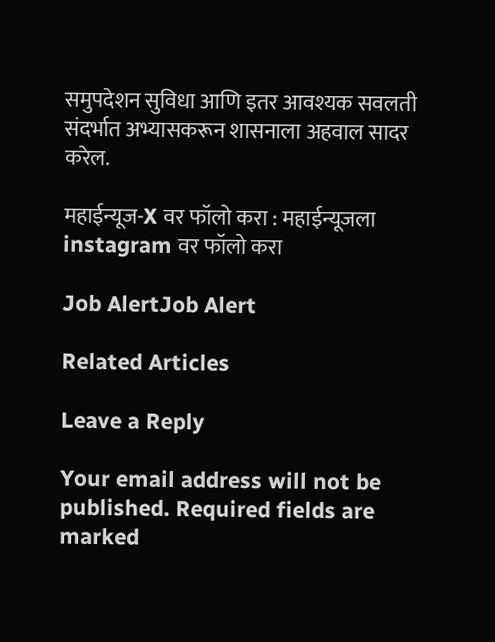समुपदेशन सुविधा आणि इतर आवश्यक सवलती संदर्भात अभ्यासकरून शासनाला अहवाल सादर करेल.

महाईन्यूज-X वर फॉलो करा : महाईन्यूजला instagram वर फॉलो करा

Job AlertJob Alert

Related Articles

Leave a Reply

Your email address will not be published. Required fields are marked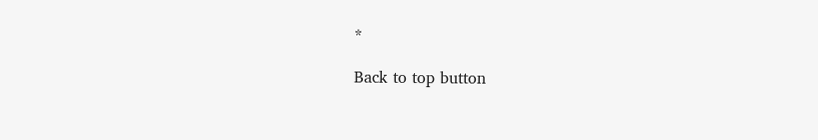*

Back to top button